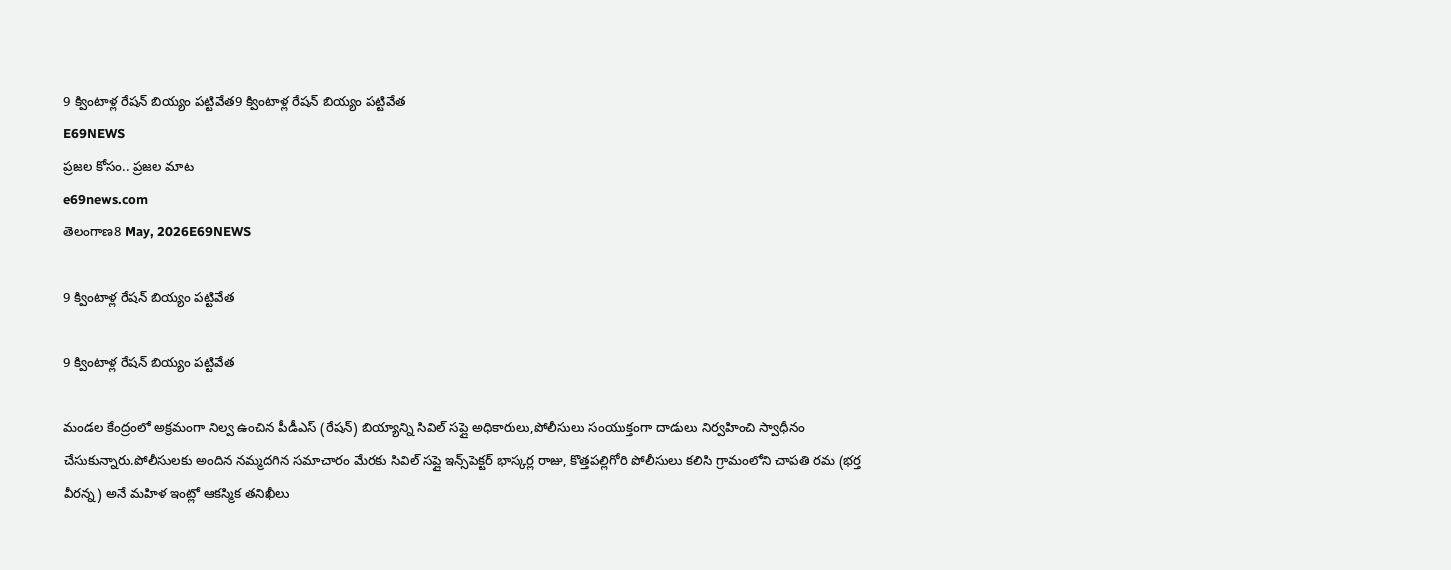9 క్వింటాళ్ల రేషన్ బియ్యం పట్టివేత9 క్వింటాళ్ల రేషన్ బియ్యం పట్టివేత
E69NEWS
ప్రజల కోసం.. ప్రజల మాట
e69news.com
తెలంగాణ8 May, 2026E69NEWS

9 క్వింటాళ్ల రేషన్ బియ్యం పట్టివేత

9 క్వింటాళ్ల రేషన్ బియ్యం పట్టివేత

మండల కేంద్రంలో అక్రమంగా నిల్వ ఉంచిన పీడీఎస్ (రేషన్) బియ్యాన్ని సివిల్ సప్లై అధికారులు,పోలీసులు సంయుక్తంగా దాడులు నిర్వహించి స్వాధీనం చేసుకున్నారు.పోలీసులకు అందిన నమ్మదగిన సమాచారం మేరకు సివిల్ సప్లై ఇన్స్‌పెక్టర్ భాస్కర్ల రాజు, కొత్తపల్లిగోరి పోలీసులు కలిసి గ్రామంలోని చాపతి రమ (భర్త వీరన్న) అనే మహిళ ఇంట్లో ఆకస్మిక తనిఖీలు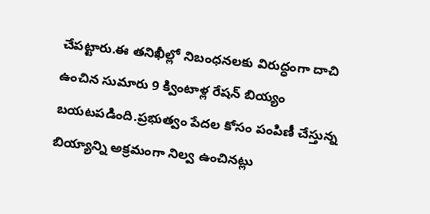చేపట్టారు.ఈ తనిఖీల్లో నిబంధనలకు విరుద్ధంగా దాచి ఉంచిన సుమారు 9 క్వింటాళ్ల రేషన్ బియ్యం బయటపడింది.ప్రభుత్వం పేదల కోసం పంపిణీ చేస్తున్న బియ్యాన్ని అక్రమంగా నిల్వ ఉంచినట్లు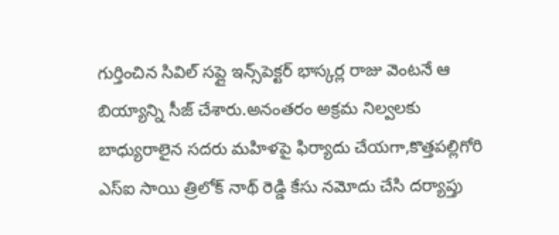గుర్తించిన సివిల్ సప్లై ఇన్స్‌పెక్టర్ భాస్కర్ల రాజు వెంటనే ఆ బియ్యాన్ని సీజ్ చేశారు.అనంతరం అక్రమ నిల్వలకు బాధ్యురాలైన సదరు మహిళపై ఫిర్యాదు చేయగా,కొత్తపల్లిగోరి ఎస్ఐ సాయి త్రిలోక్ నాథ్ రెడ్డి కేసు నమోదు చేసి దర్యాప్తు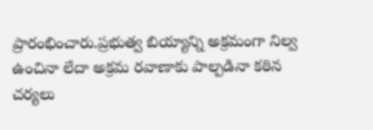ప్రారంభించారు.ప్రభుత్వ బియ్యాన్ని అక్రమంగా నిల్వ ఉంచినా లేదా అక్రమ రవాణాకు పాల్పడినా కఠిన చర్యలు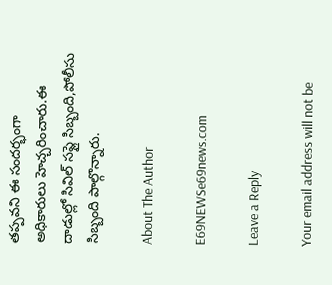తప్పవని ఈ సందర్భంగా అధికారులు హెచ్చరించారు.ఈ దాడుల్లో సివిల్ సప్లై సిబ్బంది,పోలీసు సిబ్బంది పాల్గొన్నారు.

About The Author

E69NEWSe69news.com

Leave a Reply

Your email address will not be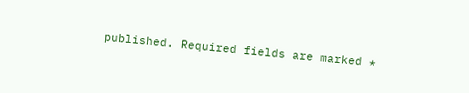published. Required fields are marked *